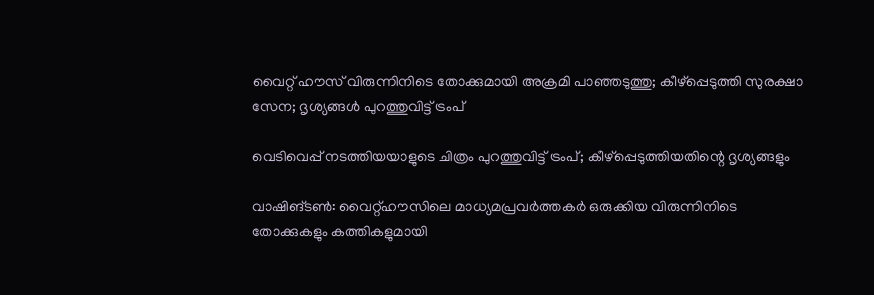വൈറ്റ് ഹൗസ് വിരുന്നിനിടെ തോക്കുമായി അക്രമി പാഞ്ഞടുത്തു; കീഴ്പ്പെടുത്തി സുരക്ഷാ സേന; ദൃശ്യങ്ങൾ പുറത്തുവിട്ട് ട്രംപ്

വെടിവെപ്പ് നടത്തിയയാളുടെ ചിത്രം പുറത്തുവിട്ട് ട്രംപ്; കീഴ്‌പ്പെടുത്തിയതിന്റെ ദൃശ്യങ്ങളും

വാഷിങ്ടൺ: വൈറ്റ്ഹൗസിലെ മാധ്യമപ്രവർത്തകർ ഒരുക്കിയ വിരുന്നിനിടെ തോക്കുകളും കത്തികളുമായി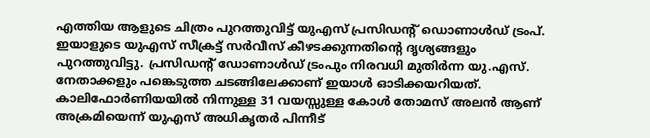എത്തിയ ആളുടെ ചിത്രം പുറത്തുവിട്ട് യുഎസ് പ്രസിഡന്റ് ഡൊണാൾഡ് ട്രംപ്. ഇയാളുടെ യുഎസ് സീക്രട്ട് സർവീസ് കീഴടക്കുന്നതിന്റെ ദൃശ്യങ്ങളും പുറത്തുവിട്ടു. പ്രസിഡന്റ് ഡോണാൾഡ് ട്രംപും നിരവധി മുതിർന്ന യു.എസ്. നേതാക്കളും പങ്കെടുത്ത ചടങ്ങിലേക്കാണ് ഇയാൾ ഓടിക്കയറിയത്. കാലിഫോർണിയയിൽ നിന്നുള്ള 31 വയസ്സുള്ള കോൾ തോമസ് അലൻ ആണ് അക്രമിയെന്ന് യുഎസ് അധികൃതർ പിന്നീട്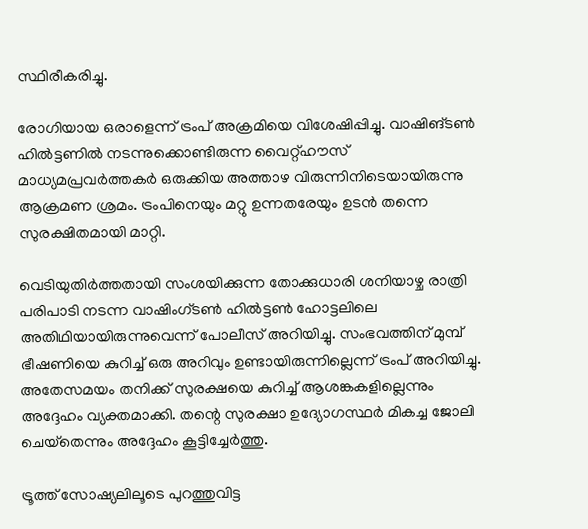സ്ഥിരീകരിച്ചു.

രോഗിയായ ഒരാളെന്ന് ട്രംപ് അക്രമിയെ വിശേഷിപ്പിച്ചു. വാഷിങ്ടൺ ഹിൽട്ടണിൽ നടന്നുക്കൊണ്ടിരുന്ന വൈറ്റ്ഹൗസ് മാധ്യമപ്രവർത്തകർ ഒരുക്കിയ അത്താഴ വിരുന്നിനിടെയായിരുന്നു ആക്രമണ ശ്രമം. ട്രംപിനെയും മറ്റു ഉന്നതരേയും ഉടൻ തന്നെ സുരക്ഷിതമായി മാറ്റി.

വെടിയുതിർത്തതായി സംശയിക്കുന്ന തോക്കുധാരി ശനിയാഴ്ച രാത്രി പരിപാടി നടന്ന വാഷിംഗ്ടൺ ഹിൽട്ടൺ ഹോട്ടലിലെ അതിഥിയായിരുന്നുവെന്ന് പോലീസ് അറിയിച്ചു. സംഭവത്തിന് മുമ്പ് ഭീഷണിയെ കുറിച്ച് ഒരു അറിവും ഉണ്ടായിരുന്നില്ലെന്ന് ട്രംപ് അറിയിച്ചു. അതേസമയം തനിക്ക് സുരക്ഷയെ കുറിച്ച് ആശങ്കകളില്ലെന്നും അദ്ദേഹം വ്യക്തമാക്കി. തന്റെ സുരക്ഷാ ഉദ്യോഗസ്ഥർ മികച്ച ജോലി ചെയ്‌തെന്നും അദ്ദേഹം കൂട്ടിച്ചേർത്തു.

ട്രൂത്ത് സോഷ്യലിലൂടെ പുറത്തുവിട്ട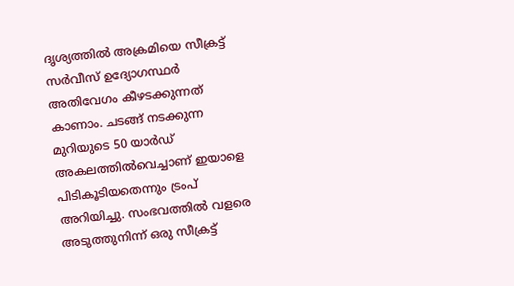ദൃശ്യത്തിൽ അക്രമിയെ സീക്രട്ട് സർവീസ് ഉദ്യോഗസ്ഥർ അതിവേഗം കീഴടക്കുന്നത് കാണാം. ചടങ്ങ് നടക്കുന്ന മുറിയുടെ 50 യാർഡ് അകലത്തിൽവെച്ചാണ് ഇയാളെ പിടികൂടിയതെന്നും ട്രംപ് അറിയിച്ചു. സംഭവത്തിൽ വളരെ അടുത്തുനിന്ന് ഒരു സീക്രട്ട്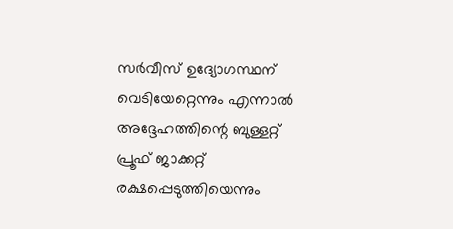സർവീസ് ഉദ്യോഗസ്ഥന് വെടിയേറ്റെന്നും എന്നാൽ അദ്ദേഹത്തിന്റെ ബുള്ളറ്റ് പ്രൂഫ് ജാക്കറ്റ് രക്ഷപ്പെടുത്തിയെന്നും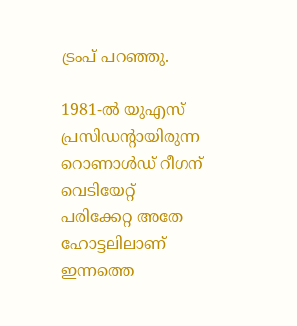ട്രംപ് പറഞ്ഞു.

1981-ൽ യുഎസ് പ്രസിഡന്റായിരുന്ന റൊണാൾഡ് റീഗന് വെടിയേറ്റ് പരിക്കേറ്റ അതേ ഹോട്ടലിലാണ് ഇന്നത്തെ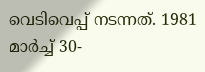വെടിവെപ്പ് നടന്നത്. 1981 മാർച്ച് 30-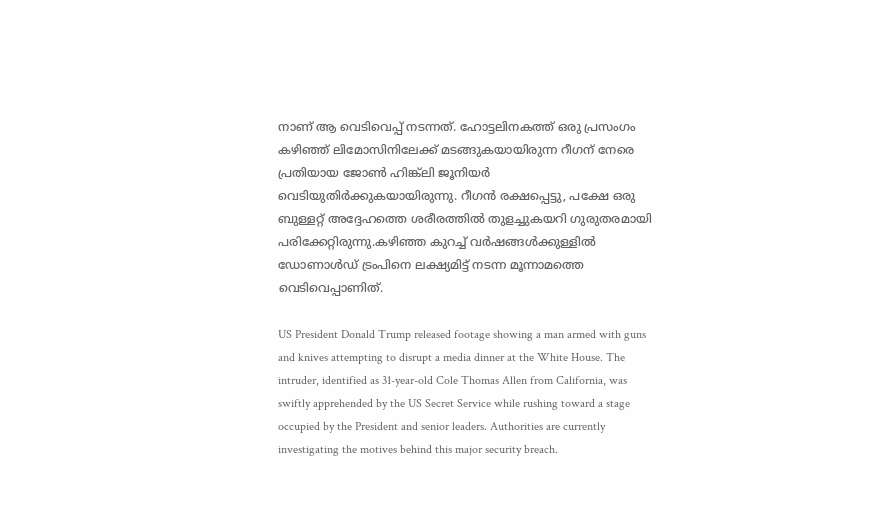നാണ് ആ വെടിവെപ്പ് നടന്നത്. ഹോട്ടലിനകത്ത് ഒരു പ്രസംഗം കഴിഞ്ഞ് ലിമോസിനിലേക്ക് മടങ്ങുകയായിരുന്ന റീഗന് നേരെ പ്രതിയായ ജോൺ ഹിങ്ക്‌ലി ജൂനിയർ വെടിയുതിർക്കുകയായിരുന്നു. റീഗൻ രക്ഷപ്പെട്ടു, പക്ഷേ ഒരു ബുള്ളറ്റ് അദ്ദേഹത്തെ ശരീരത്തിൽ തുളച്ചുകയറി ഗുരുതരമായി പരിക്കേറ്റിരുന്നു.കഴിഞ്ഞ കുറച്ച് വർഷങ്ങൾക്കുള്ളിൽ ഡോണാൾഡ് ട്രംപിനെ ലക്ഷ്യമിട്ട് നടന്ന മൂന്നാമത്തെ വെടിവെപ്പാണിത്.

US President Donald Trump released footage showing a man armed with guns and knives attempting to disrupt a media dinner at the White House. The intruder, identified as 31-year-old Cole Thomas Allen from California, was swiftly apprehended by the US Secret Service while rushing toward a stage occupied by the President and senior leaders. Authorities are currently investigating the motives behind this major security breach.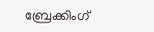ബ്രേക്കിംഗ്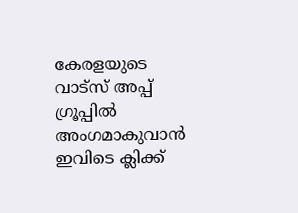കേരളയുടെ വാട്സ് അപ്പ് ഗ്രൂപ്പിൽ അംഗമാകുവാൻ ഇവിടെ ക്ലിക്ക്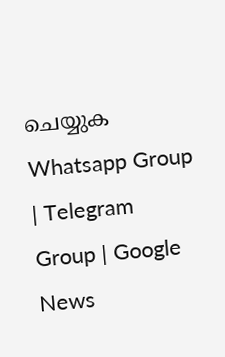ചെയ്യുക Whatsapp Group | Telegram Group | Google News